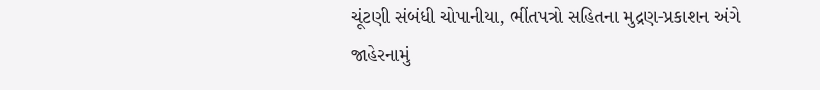ચૂંટણી સંબંધી ચોપાનીયા, ભીંતપત્રો સહિતના મુદ્રણ-પ્રકાશન અંગે જાહેરનામું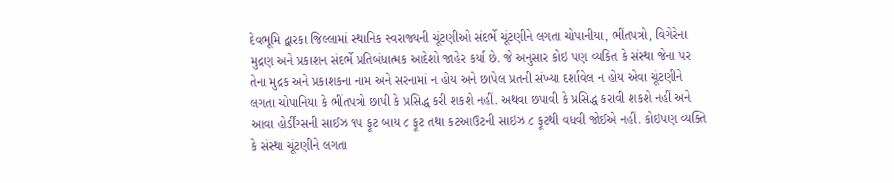દેવભૂમિ દ્વારકા જિલ્લામાં સ્થાનિક સ્વરાજ્યની ચૂંટણીઓ સંદર્ભે ચૂંટણીને લગતા ચોપાનીયા, ભીંતપત્રો, વિગેરેના મુદ્રણ અને પ્રકાશન સંદર્ભે પ્રતિબંધાત્મક આદેશો જાહેર કર્યા છે. જે અનુસાર કોઇ પણ વ્યકિત કે સંસ્થા જેના પર તેના મુદ્રક અને પ્રકાશકના નામ અને સરનામાં ન હોય અને છાપેલ પ્રતની સંખ્યા દર્શાવેલ ન હોય એવા ચૂંટણીને લગતા ચોપાનિયા કે ભીંતપત્રો છાપી કે પ્રસિદ્ધ કરી શકશે નહીં. અથવા છપાવી કે પ્રસિદ્ધ કરાવી શકશે નહીં અને આવા હોર્ડીંગ્સની સાઈઝ ૧૫ ફૂટ બાય ૮ ફૂટ તથા કટઆઉટની સાઇઝ ૮ ફૂટથી વધવી જોઈએ નહીં. કોઇપણ વ્યક્તિ કે સંસ્થા ચૂંટણીને લગતા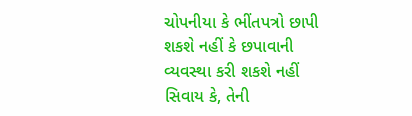ચોપનીયા કે ભીંતપત્રો છાપી શકશે નહીં કે છપાવાની વ્યવસ્થા કરી શકશે નહીં સિવાય કે, તેની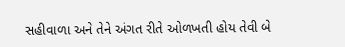સહીવાળા અને તેને અંગત રીતે ઓળખતી હોય તેવી બે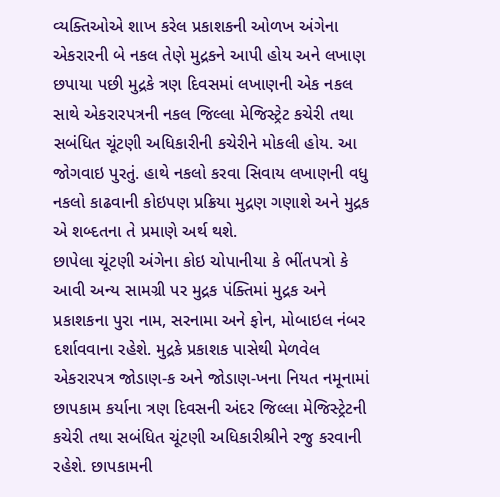વ્યક્તિઓએ શાખ કરેલ પ્રકાશકની ઓળખ અંગેના એકરારની બે નકલ તેણે મુદ્રકને આપી હોય અને લખાણ છપાયા પછી મુદ્રકે ત્રણ દિવસમાં લખાણની એક નકલ સાથે એકરારપત્રની નકલ જિલ્લા મેજિસ્ટ્રેટ કચેરી તથા સબંધિત ચૂંટણી અધિકારીની કચેરીને મોકલી હોય. આ જોગવાઇ પુરતું. હાથે નકલો કરવા સિવાય લખાણની વધુ નકલો કાઢવાની કોઇપણ પ્રક્રિયા મુદ્રણ ગણાશે અને મુદ્રક એ શબ્દતના તે પ્રમાણે અર્થ થશે.
છાપેલા ચૂંટણી અંગેના કોઇ ચોપાનીયા કે ભીંતપત્રો કે આવી અન્ય સામગ્રી પર મુદ્રક પંક્તિમાં મુદ્રક અને પ્રકાશકના પુરા નામ, સરનામા અને ફોન, મોબાઇલ નંબર દર્શાવવાના રહેશે. મુદ્રકે પ્રકાશક પાસેથી મેળવેલ એકરારપત્ર જોડાણ-ક અને જોડાણ-ખના નિયત નમૂનામાં છાપકામ કર્યાના ત્રણ દિવસની અંદર જિલ્લા મેજિસ્ટ્રેટની કચેરી તથા સબંધિત ચૂંટણી અધિકારીશ્રીને રજુ કરવાની રહેશે. છાપકામની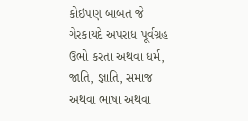કોઇપણ બાબત જે ગેરકાયદે અપરાધ પૂર્વગ્રહ ઉભો કરતા અથવા ધર્મ, જાતિ, જ્ઞાતિ, સમાજ અથવા ભાષા અથવા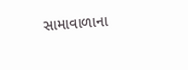સામાવાળાના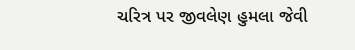ચરિત્ર પર જીવલેણ હુમલા જેવી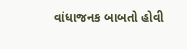વાંધાજનક બાબતો હોવી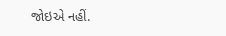જોઇએ નહીં.